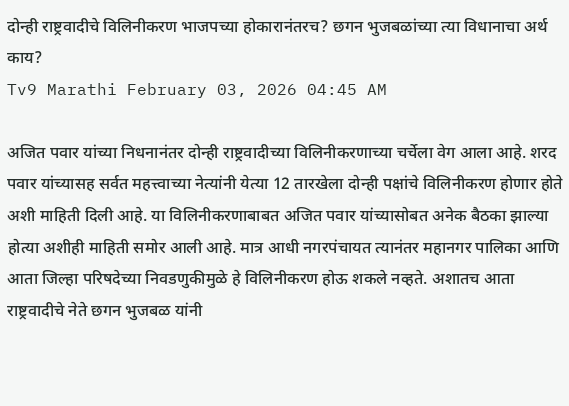दोन्ही राष्ट्रवादीचे विलिनीकरण भाजपच्या होकारानंतरच? छगन भुजबळांच्या त्या विधानाचा अर्थ काय?
Tv9 Marathi February 03, 2026 04:45 AM

अजित पवार यांच्या निधनानंतर दोन्ही राष्ट्रवादीच्या विलिनीकरणाच्या चर्चेला वेग आला आहे. शरद पवार यांच्यासह सर्वत महत्त्वाच्या नेत्यांनी येत्या 12 तारखेला दोन्ही पक्षांचे विलिनीकरण होणार होते अशी माहिती दिली आहे. या विलिनीकरणाबाबत अजित पवार यांच्यासोबत अनेक बैठका झाल्या होत्या अशीही माहिती समोर आली आहे. मात्र आधी नगरपंचायत त्यानंतर महानगर पालिका आणि आता जिल्हा परिषदेच्या निवडणुकीमुळे हे विलिनीकरण होऊ शकले नव्हते. अशातच आता राष्ट्रवादीचे नेते छगन भुजबळ यांनी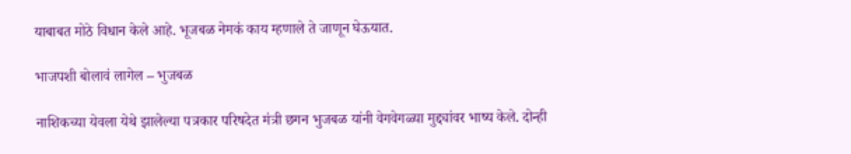याबाबत मोठे विधान केले आहे. भूजबळ नेमकं काय म्हणाले ते जाणून घेऊयात.

भाजपशी बोलावं लागेल – भुजबळ

नाशिकच्या येवला येथे झालेल्या पत्रकार परिषदेत मंत्री छगन भुजबळ यांनी वेगवेगळ्या मुद्द्यांवर भाष्य केले. दोन्ही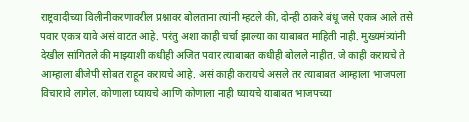राष्ट्रवादीच्या विलीनीकरणावरील प्रश्नावर बोलताना त्यांनी म्हटले की, दोन्ही ठाकरे बंधू जसे एकत्र आले तसे पवार एकत्र यावे असं वाटत आहे. परंतु अशा काही चर्चा झाल्या का याबाबत माहिती नाही. मुख्यमंत्र्यांनी देखील सांगितले की माझ्याशी कधीही अजित पवार त्याबाबत कधीही बोलले नाहीत. जे काही करायचे ते आम्हाला बीजेपी सोबत राहून करायचे आहे. असं काही करायचे असले तर त्याबाबत आम्हाला भाजपला विचारावे लागेल. कोणाला घ्यायचे आणि कोणाला नाही घ्यायचे याबाबत भाजपच्या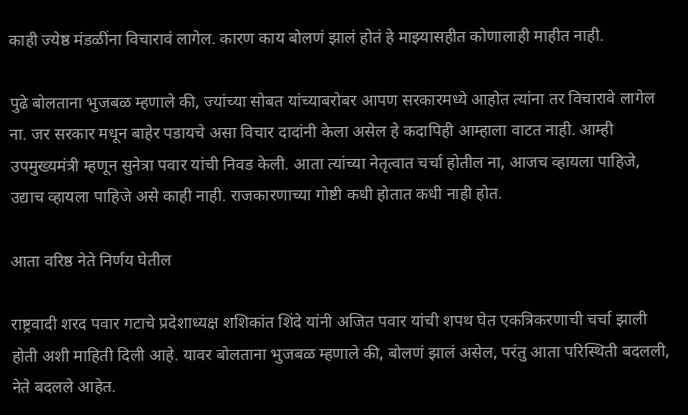काही ज्येष्ठ मंडळींना विचारावं लागेल. कारण काय बोलणं झालं होतं हे माझ्यासहीत कोणालाही माहीत नाही.

पुढे बोलताना भुजबळ म्हणाले की, ज्यांच्या सोबत यांच्याबरोबर आपण सरकारमध्ये आहोत त्यांना तर विचारावे लागेल ना. जर सरकार मधून बाहेर पडायचे असा विचार दादांनी केला असेल हे कदापिही आम्हाला वाटत नाही. आम्ही उपमुख्यमंत्री म्हणून सुनेत्रा पवार यांची निवड केली. आता त्यांच्या नेतृत्वात चर्चा होतील ना, आजच व्हायला पाहिजे, उद्याच व्हायला पाहिजे असे काही नाही. राजकारणाच्या गोष्टी कधी होतात कधी नाही होत.

आता वरिष्ठ नेते निर्णय घेतील

राष्ट्रवादी शरद पवार गटाचे प्रदेशाध्यक्ष शशिकांत शिंदे यांनी अजित पवार यांची शपथ घेत एकत्रि‍करणाची चर्चा झाली होती अशी माहिती दिली आहे. यावर बोलताना भुजबळ म्हणाले की, बोलणं झालं असेल, परंतु आता परिस्थिती बदलली, नेते बदलले आहेत.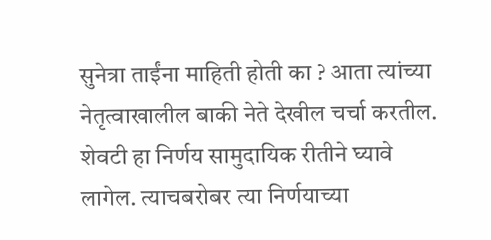सुनेत्रा ताईंना माहिती होती का ? आता त्यांच्या नेतृत्वाखालील बाकी नेते देखील चर्चा करतील. शेवटी हा निर्णय सामुदायिक रीतीने घ्यावे लागेल. त्याचबरोबर त्या निर्णयाच्या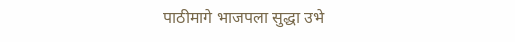पाठीमागे भाजपला सुद्धा उभे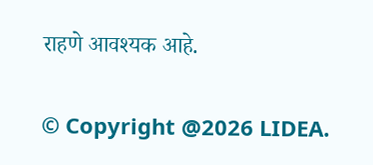राहणे आवश्यक आहे.

© Copyright @2026 LIDEA.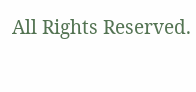All Rights Reserved.